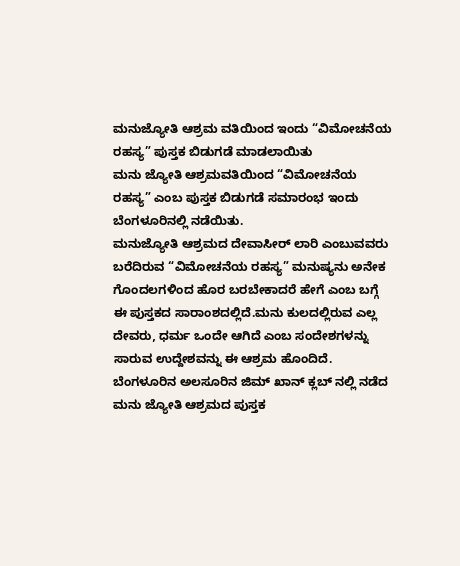ಮನುಜ್ಯೋತಿ ಆಶ್ರಮ ವತಿಯಿಂದ ಇಂದು “ವಿಮೋಚನೆಯ ರಹಸ್ಯ” ಪುಸ್ತಕ ಬಿಡುಗಡೆ ಮಾಡಲಾಯಿತು
ಮನು ಜ್ಯೋತಿ ಆಶ್ರಮವತಿಯಿಂದ “ವಿಮೋಚನೆಯ ರಹಸ್ಯ” ಎಂಬ ಪುಸ್ತಕ ಬಿಡುಗಡೆ ಸಮಾರಂಭ ಇಂದು ಬೆಂಗಳೂರಿನಲ್ಲಿ ನಡೆಯಿತು.
ಮನುಜ್ಯೋತಿ ಆಶ್ರಮದ ದೇವಾಸೀರ್ ಲಾರಿ ಎಂಬುವವರು ಬರೆದಿರುವ “ವಿಮೋಚನೆಯ ರಹಸ್ಯ” ಮನುಷ್ಯನು ಅನೇಕ ಗೊಂದಲಗಳಿಂದ ಹೊರ ಬರಬೇಕಾದರೆ ಹೇಗೆ ಎಂಬ ಬಗ್ಗೆ ಈ ಪುಸ್ತಕದ ಸಾರಾಂಶದಲ್ಲಿದೆ.ಮನು ಕುಲದಲ್ಲಿರುವ ಎಲ್ಲ ದೇವರು, ಧರ್ಮ ಒಂದೇ ಆಗಿದೆ ಎಂಬ ಸಂದೇಶಗಳನ್ನು ಸಾರುವ ಉದ್ದೇಶವನ್ನು ಈ ಆಶ್ರಮ ಹೊಂದಿದೆ.
ಬೆಂಗಳೂರಿನ ಅಲಸೂರಿನ ಜಿಮ್ ಖಾನ್ ಕ್ಲಬ್ ನಲ್ಲಿ ನಡೆದ ಮನು ಜ್ಯೋತಿ ಆಶ್ರಮದ ಪುಸ್ತಕ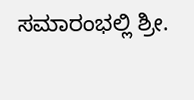ಸಮಾರಂಭಲ್ಲಿ ಶ್ರೀ.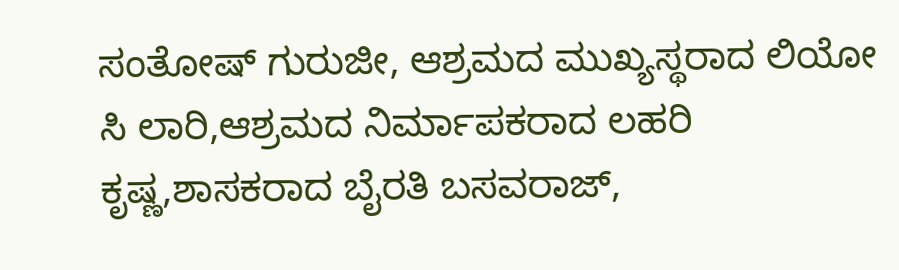ಸಂತೋಷ್ ಗುರುಜೀ, ಆಶ್ರಮದ ಮುಖ್ಯಸ್ಥರಾದ ಲಿಯೋ ಸಿ ಲಾರಿ,ಆಶ್ರಮದ ನಿರ್ಮಾಪಕರಾದ ಲಹರಿ ಕೃಷ್ಣ,ಶಾಸಕರಾದ ಬೈರತಿ ಬಸವರಾಜ್,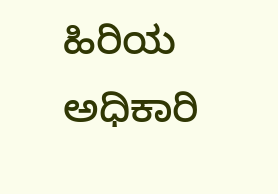ಹಿರಿಯ ಅಧಿಕಾರಿ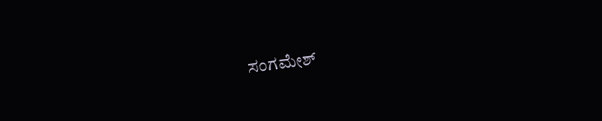ಸಂಗಮೇಶ್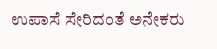ಉಪಾಸೆ ಸೇರಿದಂತೆ ಅನೇಕರು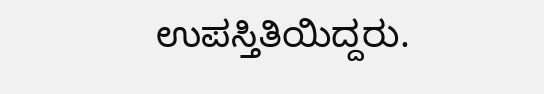ಉಪಸ್ತಿತಿಯಿದ್ದರು.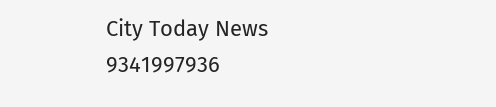City Today News 9341997936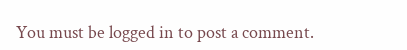You must be logged in to post a comment.